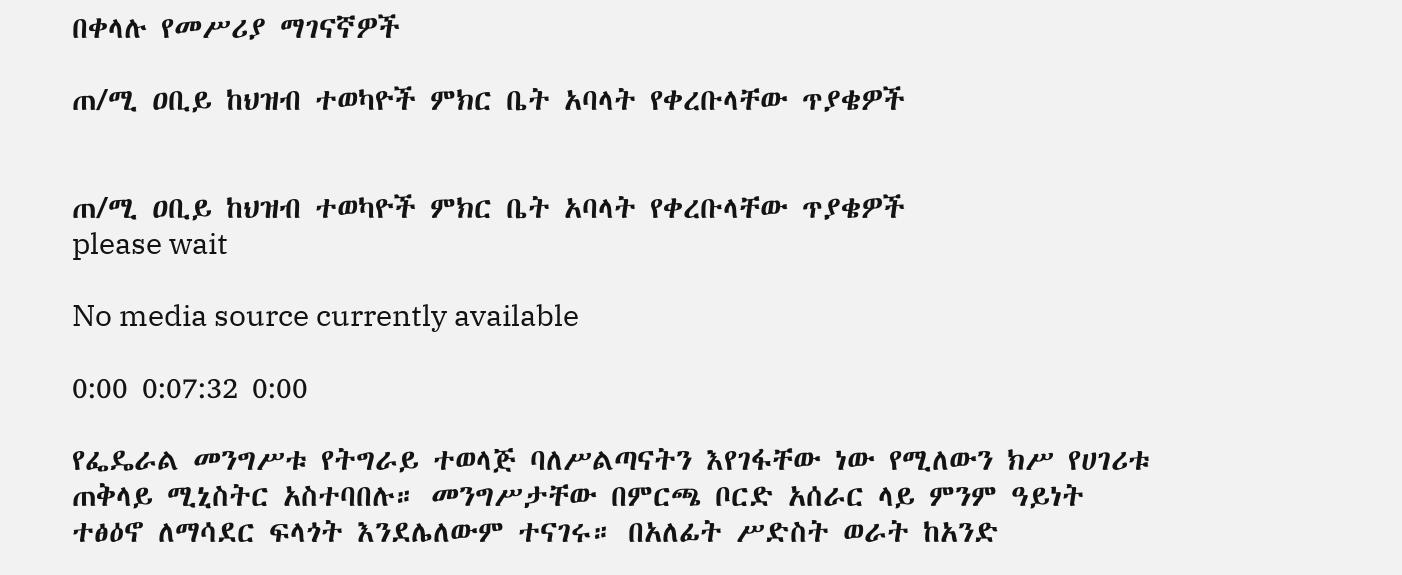በቀላሉ የመሥሪያ ማገናኛዎች

ጠ/ሚ ዐቢይ ከህዝብ ተወካዮች ምክር ቤት አባላት የቀረቡላቸው ጥያቄዎች


ጠ/ሚ ዐቢይ ከህዝብ ተወካዮች ምክር ቤት አባላት የቀረቡላቸው ጥያቄዎች
please wait

No media source currently available

0:00 0:07:32 0:00

የፌዴራል መንግሥቱ የትግራይ ተወላጅ ባለሥልጣናትን እየገፋቸው ነው የሚለውን ክሥ የሀገሪቱ ጠቅላይ ሚኒስትር አስተባበሉ። መንግሥታቸው በምርጫ ቦርድ አሰራር ላይ ምንም ዓይነት ተፅዕኖ ለማሳደር ፍላጎት እንደሌለውም ተናገሩ። በአለፊት ሥድስት ወራት ከአንድ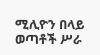ሚሊዮን በላይ ወጣቶች ሥራ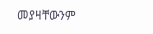መያዛቸውንም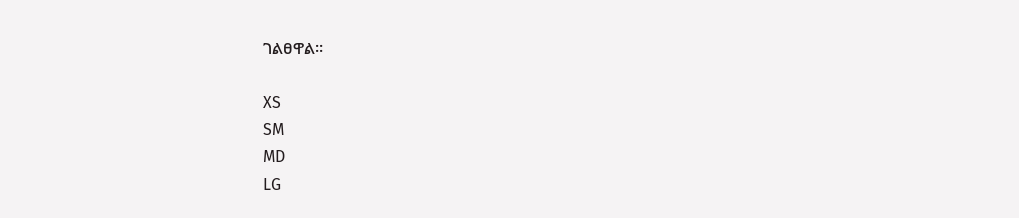ገልፀዋል።

XS
SM
MD
LG